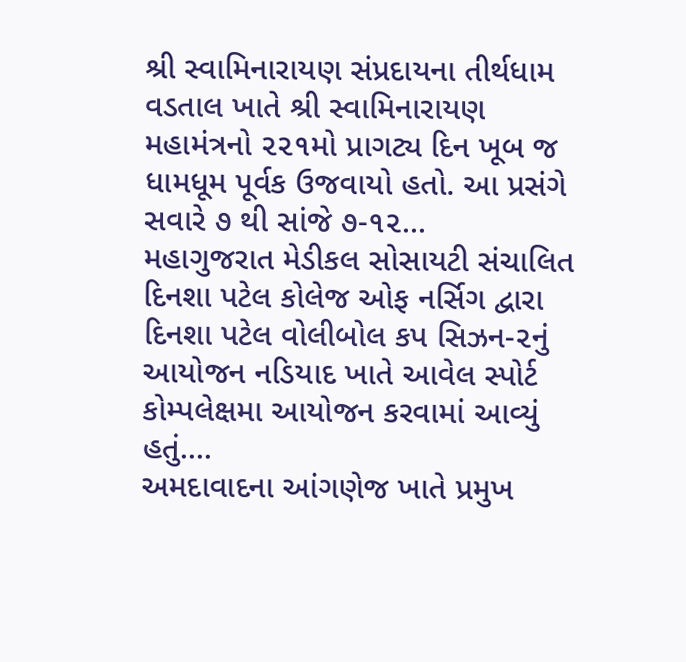શ્રી સ્વામિનારાયણ સંપ્રદાયના તીર્થધામ વડતાલ ખાતે શ્રી સ્વામિનારાયણ મહામંત્રનો ૨૨૧મો પ્રાગટ્ય દિન ખૂબ જ ધામધૂમ પૂર્વક ઉજવાયો હતો. આ પ્રસંગે સવારે ૭ થી સાંજે ૭-૧૨...
મહાગુજરાત મેડીકલ સોસાયટી સંચાલિત દિનશા પટેલ કોલેજ ઓફ નર્સિગ દ્વારા દિનશા પટેલ વોલીબોલ કપ સિઝન-૨નું આયોજન નડિયાદ ખાતે આવેલ સ્પોર્ટ કોમ્પલેક્ષમા આયોજન કરવામાં આવ્યું હતું....
અમદાવાદના આંગણેજ ખાતે પ્રમુખ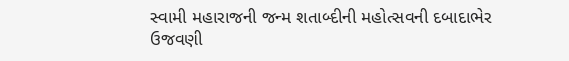સ્વામી મહારાજની જન્મ શતાબ્દીની મહોત્સવની દબાદાભેર ઉજવણી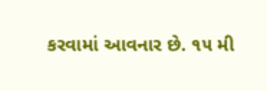કરવામાં આવનાર છે. ૧૫ મી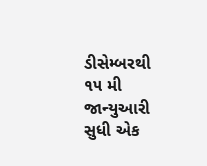ડીસેમ્બરથી ૧૫ મી જાન્યુઆરી સુધી એક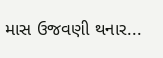માસ ઉજવણી થનાર...